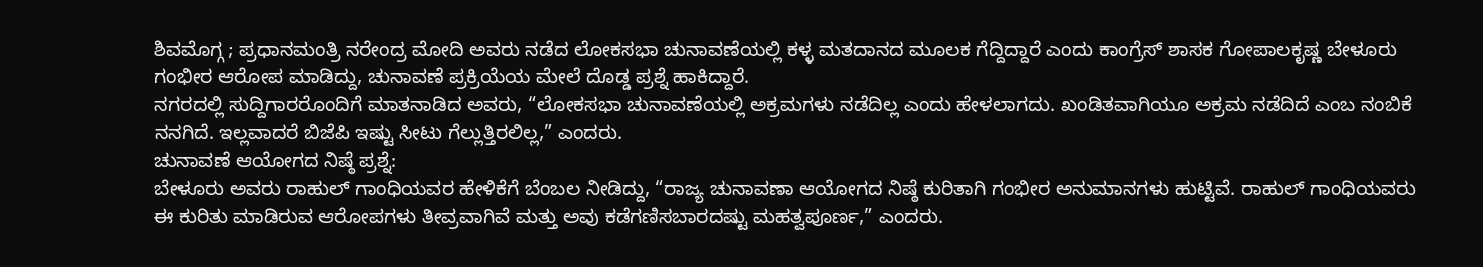ಶಿವಮೊಗ್ಗ ; ಪ್ರಧಾನಮಂತ್ರಿ ನರೇಂದ್ರ ಮೋದಿ ಅವರು ನಡೆದ ಲೋಕಸಭಾ ಚುನಾವಣೆಯಲ್ಲಿ ಕಳ್ಳ ಮತದಾನದ ಮೂಲಕ ಗೆದ್ದಿದ್ದಾರೆ ಎಂದು ಕಾಂಗ್ರೆಸ್ ಶಾಸಕ ಗೋಪಾಲಕೃಷ್ಣ ಬೇಳೂರು ಗಂಭೀರ ಆರೋಪ ಮಾಡಿದ್ದು, ಚುನಾವಣೆ ಪ್ರಕ್ರಿಯೆಯ ಮೇಲೆ ದೊಡ್ಡ ಪ್ರಶ್ನೆ ಹಾಕಿದ್ದಾರೆ.
ನಗರದಲ್ಲಿ ಸುದ್ದಿಗಾರರೊಂದಿಗೆ ಮಾತನಾಡಿದ ಅವರು, “ಲೋಕಸಭಾ ಚುನಾವಣೆಯಲ್ಲಿ ಅಕ್ರಮಗಳು ನಡೆದಿಲ್ಲ ಎಂದು ಹೇಳಲಾಗದು. ಖಂಡಿತವಾಗಿಯೂ ಅಕ್ರಮ ನಡೆದಿದೆ ಎಂಬ ನಂಬಿಕೆ ನನಗಿದೆ. ಇಲ್ಲವಾದರೆ ಬಿಜೆಪಿ ಇಷ್ಟು ಸೀಟು ಗೆಲ್ಲುತ್ತಿರಲಿಲ್ಲ,” ಎಂದರು.
ಚುನಾವಣೆ ಆಯೋಗದ ನಿಷ್ಠೆ ಪ್ರಶ್ನೆ:
ಬೇಳೂರು ಅವರು ರಾಹುಲ್ ಗಾಂಧಿಯವರ ಹೇಳಿಕೆಗೆ ಬೆಂಬಲ ನೀಡಿದ್ದು, “ರಾಜ್ಯ ಚುನಾವಣಾ ಆಯೋಗದ ನಿಷ್ಠೆ ಕುರಿತಾಗಿ ಗಂಭೀರ ಅನುಮಾನಗಳು ಹುಟ್ಟಿವೆ. ರಾಹುಲ್ ಗಾಂಧಿಯವರು ಈ ಕುರಿತು ಮಾಡಿರುವ ಆರೋಪಗಳು ತೀವ್ರವಾಗಿವೆ ಮತ್ತು ಅವು ಕಡೆಗಣಿಸಬಾರದಷ್ಟು ಮಹತ್ವಪೂರ್ಣ,” ಎಂದರು.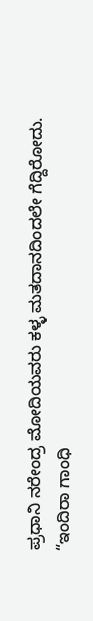ಪ್ರಧಾನಿ ನರೇಂದ್ರ ಮೋದಿಯವರು ಕಳ್ಳ ಮತದಾನದಿಂದಲೇ ಗೆದ್ದಿರೋದು.
“ಇಂದಿರಾ ಗಾಂಧಿ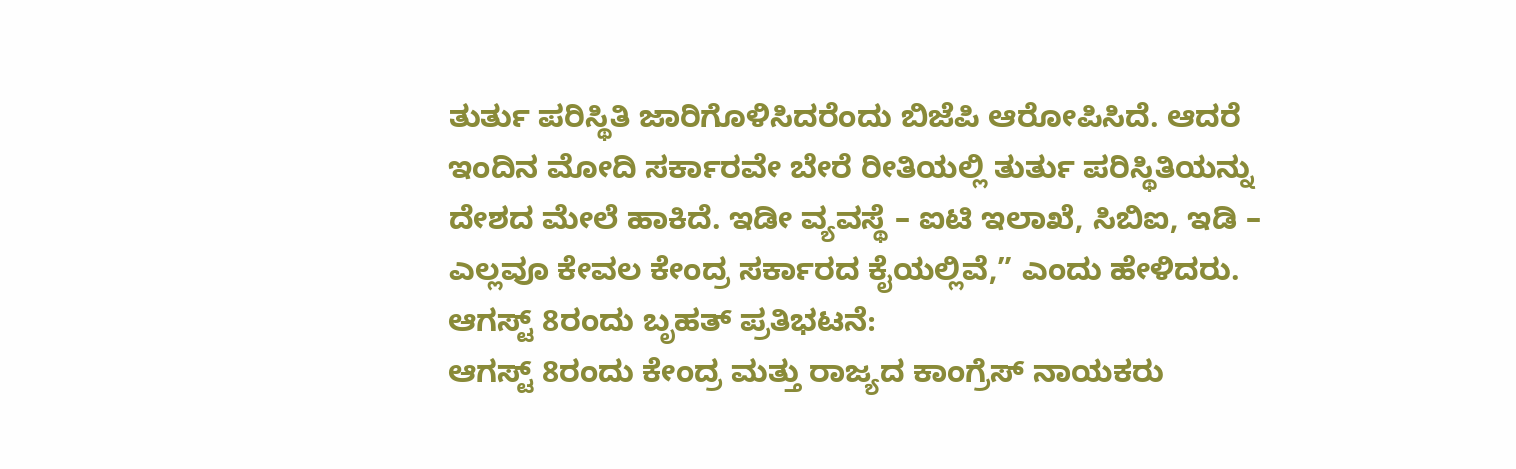ತುರ್ತು ಪರಿಸ್ಥಿತಿ ಜಾರಿಗೊಳಿಸಿದರೆಂದು ಬಿಜೆಪಿ ಆರೋಪಿಸಿದೆ. ಆದರೆ ಇಂದಿನ ಮೋದಿ ಸರ್ಕಾರವೇ ಬೇರೆ ರೀತಿಯಲ್ಲಿ ತುರ್ತು ಪರಿಸ್ಥಿತಿಯನ್ನು ದೇಶದ ಮೇಲೆ ಹಾಕಿದೆ. ಇಡೀ ವ್ಯವಸ್ಥೆ – ಐಟಿ ಇಲಾಖೆ, ಸಿಬಿಐ, ಇಡಿ – ಎಲ್ಲವೂ ಕೇವಲ ಕೇಂದ್ರ ಸರ್ಕಾರದ ಕೈಯಲ್ಲಿವೆ,” ಎಂದು ಹೇಳಿದರು.
ಆಗಸ್ಟ್ 8ರಂದು ಬೃಹತ್ ಪ್ರತಿಭಟನೆ:
ಆಗಸ್ಟ್ 8ರಂದು ಕೇಂದ್ರ ಮತ್ತು ರಾಜ್ಯದ ಕಾಂಗ್ರೆಸ್ ನಾಯಕರು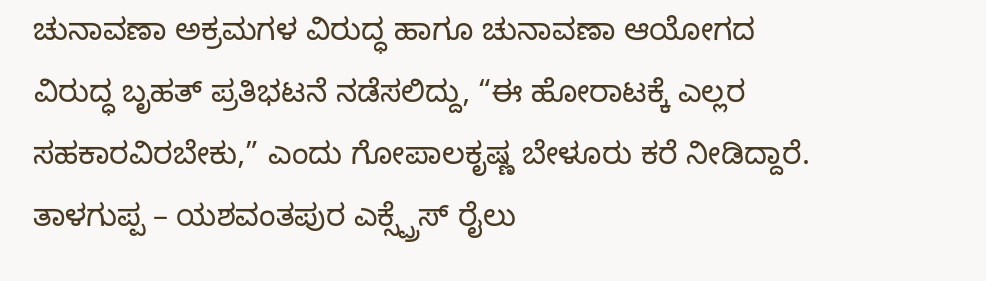ಚುನಾವಣಾ ಅಕ್ರಮಗಳ ವಿರುದ್ಧ ಹಾಗೂ ಚುನಾವಣಾ ಆಯೋಗದ ವಿರುದ್ಧ ಬೃಹತ್ ಪ್ರತಿಭಟನೆ ನಡೆಸಲಿದ್ದು, “ಈ ಹೋರಾಟಕ್ಕೆ ಎಲ್ಲರ ಸಹಕಾರವಿರಬೇಕು,” ಎಂದು ಗೋಪಾಲಕೃಷ್ಣ ಬೇಳೂರು ಕರೆ ನೀಡಿದ್ದಾರೆ.
ತಾಳಗುಪ್ಪ – ಯಶವಂತಪುರ ಎಕ್ಸ್ಪ್ರೆಸ್ ರೈಲು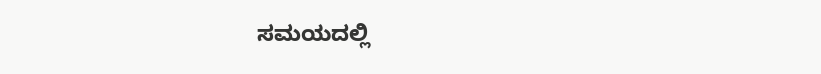ಸಮಯದಲ್ಲಿ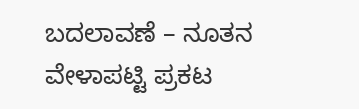ಬದಲಾವಣೆ – ನೂತನ ವೇಳಾಪಟ್ಟಿ ಪ್ರಕಟ